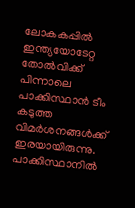ലോകകപ്പില്‍ ഇന്ത്യയോടേറ്റ തോല്‍വിക്ക് പിന്നാലെ പാക്കിസ്ഥാന്‍ ടീം കടുത്ത വിമര്‍ശനങ്ങള്‍ക്ക് ഇരയായിരുന്നു. പാക്കിസ്ഥാനില്‍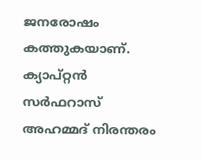ജനരോഷം കത്തുകയാണ്. ക്യാപ്റ്റന്‍ സര്‍ഫറാസ് അഹമ്മദ് നിരന്തരം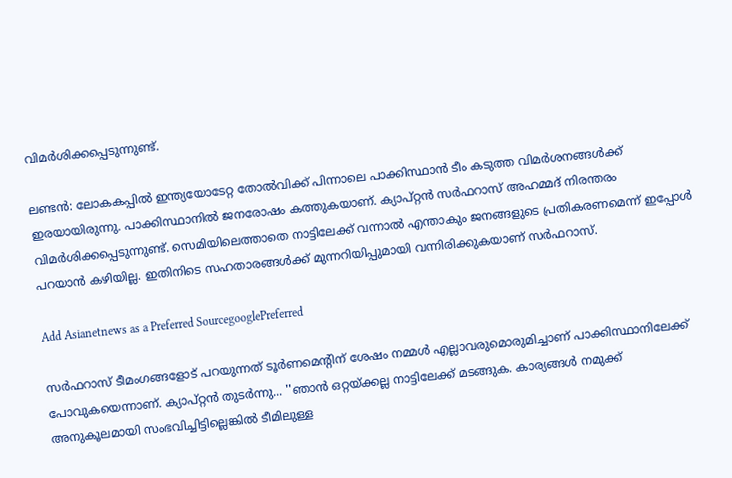വിമര്‍ശിക്കപ്പെടുന്നുണ്ട്.

ലണ്ടന്‍: ലോകകപ്പില്‍ ഇന്ത്യയോടേറ്റ തോല്‍വിക്ക് പിന്നാലെ പാക്കിസ്ഥാന്‍ ടീം കടുത്ത വിമര്‍ശനങ്ങള്‍ക്ക് ഇരയായിരുന്നു. പാക്കിസ്ഥാനില്‍ ജനരോഷം കത്തുകയാണ്. ക്യാപ്റ്റന്‍ സര്‍ഫറാസ് അഹമ്മദ് നിരന്തരം വിമര്‍ശിക്കപ്പെടുന്നുണ്ട്. സെമിയിലെത്താതെ നാട്ടിലേക്ക് വന്നാല്‍ എന്താകും ജനങ്ങളുടെ പ്രതികരണമെന്ന് ഇപ്പോള്‍ പറയാന്‍ കഴിയില്ല. ഇതിനിടെ സഹതാരങ്ങള്‍ക്ക് മുന്നറിയിപ്പുമായി വന്നിരിക്കുകയാണ് സര്‍ഫറാസ്.

Add Asianetnews as a Preferred SourcegooglePreferred

സര്‍ഫറാസ് ടീമംഗങ്ങളോട് പറയുന്നത് ടൂര്‍ണമെന്റിന് ശേഷം നമ്മള്‍ എല്ലാവരുമൊരുമിച്ചാണ് പാക്കിസ്ഥാനിലേക്ക് പോവുകയെന്നാണ്. ക്യാപ്റ്റന്‍ തുടര്‍ന്നു... ''ഞാന്‍ ഒറ്റയ്ക്കല്ല നാട്ടിലേക്ക് മടങ്ങുക. കാര്യങ്ങള്‍ നമുക്ക് അനുകൂലമായി സംഭവിച്ചിട്ടില്ലെങ്കില്‍ ടീമിലുള്ള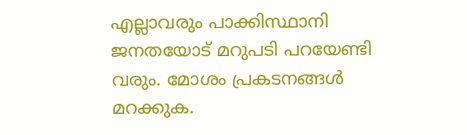എല്ലാവരും പാക്കിസ്ഥാനി ജനതയോട് മറുപടി പറയേണ്ടി വരും. മോശം പ്രകടനങ്ങള്‍ മറക്കുക.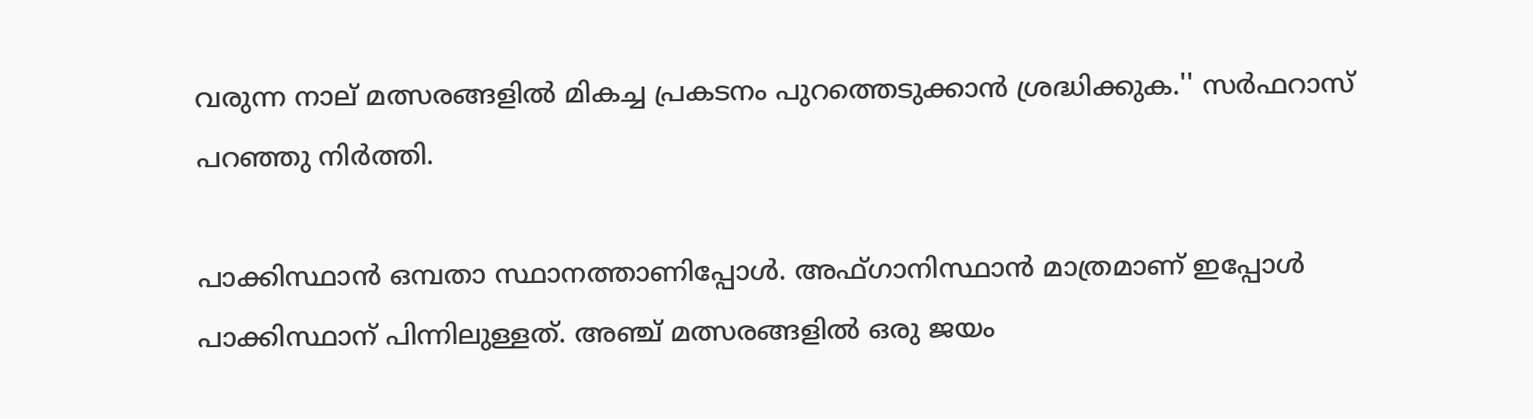വരുന്ന നാല് മത്സരങ്ങളില്‍ മികച്ച പ്രകടനം പുറത്തെടുക്കാന്‍ ശ്രദ്ധിക്കുക.'' സര്‍ഫറാസ് പറഞ്ഞു നിര്‍ത്തി.

പാക്കിസ്ഥാന്‍ ഒമ്പതാ സ്ഥാനത്താണിപ്പോള്‍. അഫ്ഗാനിസ്ഥാന്‍ മാത്രമാണ് ഇപ്പോള്‍ പാക്കിസ്ഥാന് പിന്നിലുള്ളത്. അഞ്ച് മത്സരങ്ങളില്‍ ഒരു ജയം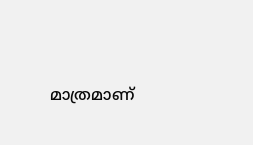മാത്രമാണ്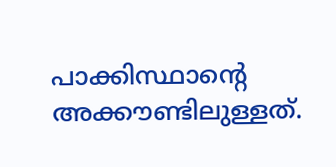പാക്കിസ്ഥാന്റെ അക്കൗണ്ടിലുള്ളത്.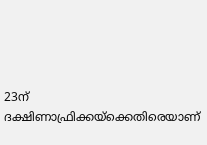23ന് ദക്ഷിണാഫ്രിക്കയ്‌ക്കെതിരെയാണ്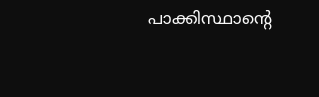പാക്കിസ്ഥാന്റെ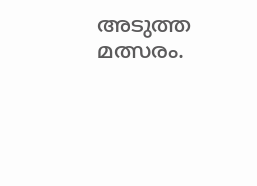അടുത്ത മത്സരം.